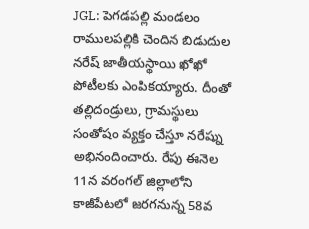JGL: పెగడపల్లి మండలం రాములపల్లికి చెందిన బిడుదుల నరేష్ జాతీయస్థాయి ఖోఖో పోటీలకు ఎంపికయ్యారు. దీంతో తల్లిదండ్రులు, గ్రామస్థులు సంతోషం వ్యక్తం చేస్తూ నరేష్ను అభినందించారు. రేపు ఈనెల 11న వరంగల్ జిల్లాలోని కాజీపేటలో జరగనున్న 58వ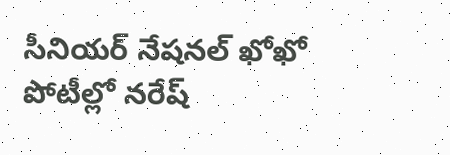సీనియర్ నేషనల్ ఖోఖో పోటీల్లో నరేష్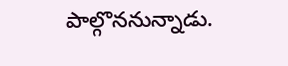పాల్గొననున్నాడు.